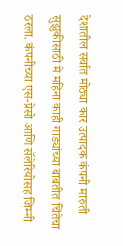देशातील सर्वात मोठ्या कार उत्पादक कंपनी मारुती सुझुकीसाठी मे महिना काही गाड्यांच्या बाबतीत चिंतेचा ठरला. कंपनीच्या एस-प्रेसो आणि सॅलेरियोसह जिम्नी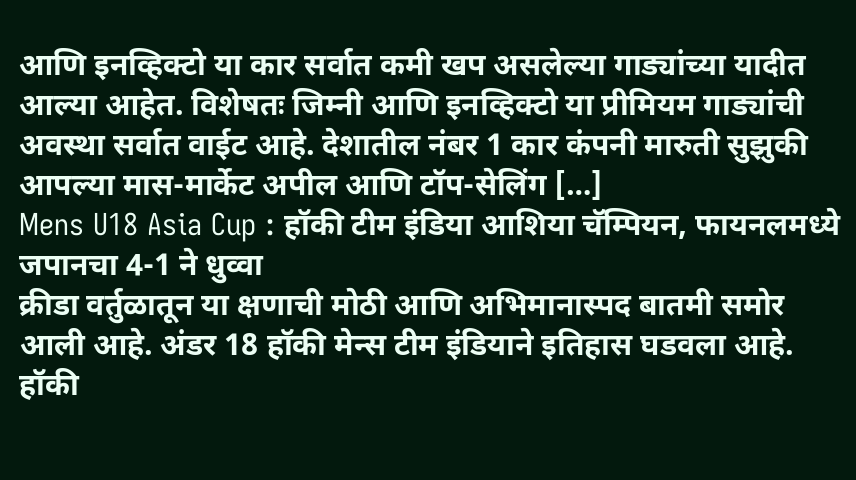आणि इनव्हिक्टो या कार सर्वात कमी खप असलेल्या गाड्यांच्या यादीत आल्या आहेत. विशेषतः जिम्नी आणि इनव्हिक्टो या प्रीमियम गाड्यांची अवस्था सर्वात वाईट आहे. देशातील नंबर 1 कार कंपनी मारुती सुझुकी आपल्या मास-मार्केट अपील आणि टॉप-सेलिंग […]
Mens U18 Asia Cup : हॉकी टीम इंडिया आशिया चॅम्पियन, फायनलमध्ये जपानचा 4-1 ने धुव्वा
क्रीडा वर्तुळातून या क्षणाची मोठी आणि अभिमानास्पद बातमी समोर आली आहे. अंडर 18 हॉकी मेन्स टीम इंडियाने इतिहास घडवला आहे. हॉकी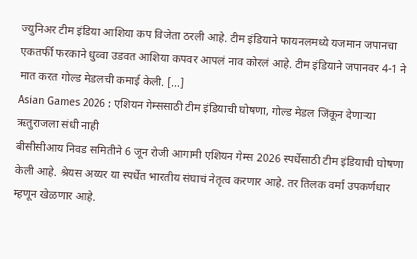ज्युनिअर टीम इंडिया आशिया कप विजेता ठरली आहे. टीम इंडियाने फायनलमध्ये यजमान जपानचा एकतर्फी फरकाने धुव्वा उडवत आशिया कपवर आपलं नाव कोरलं आहे. टीम इंडियाने जपानवर 4-1 ने मात करत गोल्ड मेडलची कमाई केली. […]
Asian Games 2026 : एशियन गेम्ससाठी टीम इंडियाची घोषणा, गोल्ड मेडल जिंकून देणाऱ्या ऋतुराजला संधी नाही
बीसीसीआय निवड समितीने 6 जून रोजी आगामी एशियन गेम्स 2026 स्पर्धेसाठी टीम इंडियाची घोषणा केली आहे. श्रेयस अय्यर या स्पर्धेत भारतीय संघाचं नेतृत्व करणार आहे. तर तिलक वर्मा उपकर्णधार म्हणून खेळणार आहे.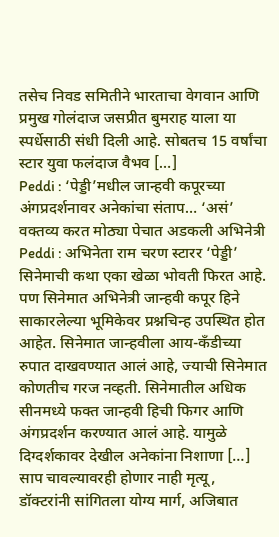तसेच निवड समितीने भारताचा वेगवान आणि प्रमुख गोलंदाज जसप्रीत बुमराह याला या स्पर्धेसाठी संधी दिली आहे. सोबतच 15 वर्षांचा स्टार युवा फलंदाज वैभव […]
Peddi : ‘पेड्डी’मधील जान्हवी कपूरच्या अंगप्रदर्शनावर अनेकांचा संताप… ‘असं’ वक्तव्य करत मोठ्या पेचात अडकली अभिनेत्री
Peddi : अभिनेता राम चरण स्टारर ‘पेड्डी’ सिनेमाची कथा एका खेळा भोवती फिरत आहे. पण सिनेमात अभिनेत्री जान्हवी कपूर हिने साकारलेल्या भूमिकेवर प्रश्नचिन्ह उपस्थित होत आहेत. सिनेमात जान्हवीला आय-कँडीच्या रुपात दाखवण्यात आलं आहे, ज्याची सिनेमात कोणतीच गरज नव्हती. सिनेमातील अधिक सीनमध्ये फक्त जान्हवी हिची फिगर आणि अंगप्रदर्शन करण्यात आलं आहे. यामुळे दिग्दर्शकावर देखील अनेकांना निशाणा […]
साप चावल्यावरही होणार नाही मृत्यू, डॉक्टरांनी सांगितला योग्य मार्ग, अजिबात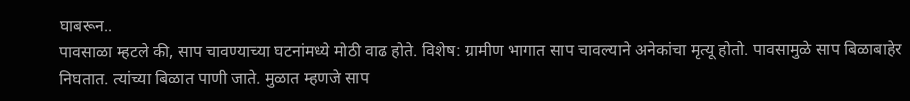घाबरून..
पावसाळा म्हटले की, साप चावण्याच्या घटनांमध्ये मोठी वाढ होते. विशेष: ग्रामीण भागात साप चावल्याने अनेकांचा मृत्यू होतो. पावसामुळे साप बिळाबाहेर निघतात. त्यांच्या बिळात पाणी जाते. मुळात म्हणजे साप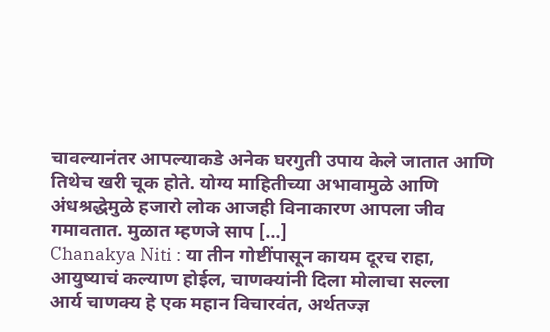चावल्यानंतर आपल्याकडे अनेक घरगुती उपाय केले जातात आणि तिथेच खरी चूक होते. योग्य माहितीच्या अभावामुळे आणि अंधश्रद्धेमुळे हजारो लोक आजही विनाकारण आपला जीव गमावतात. मुळात म्हणजे साप […]
Chanakya Niti : या तीन गोष्टींपासून कायम दूरच राहा, आयुष्याचं कल्याण होईल, चाणक्यांनी दिला मोलाचा सल्ला
आर्य चाणक्य हे एक महान विचारवंत, अर्थतज्ज्ञ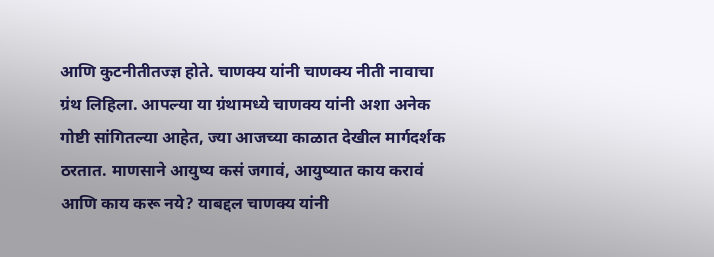आणि कुटनीतीतज्ज्ञ होते. चाणक्य यांनी चाणक्य नीती नावाचा ग्रंथ लिहिला. आपल्या या ग्रंथामध्ये चाणक्य यांनी अशा अनेक गोष्टी सांगितल्या आहेत, ज्या आजच्या काळात देखील मार्गदर्शक ठरतात. माणसाने आयुष्य कसं जगावं, आयुष्यात काय करावं आणि काय करू नये? याबद्दल चाणक्य यांनी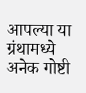आपल्या या ग्रंथामध्ये अनेक गोष्टी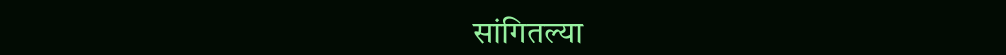सांगितल्या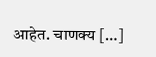आहेत. चाणक्य […]